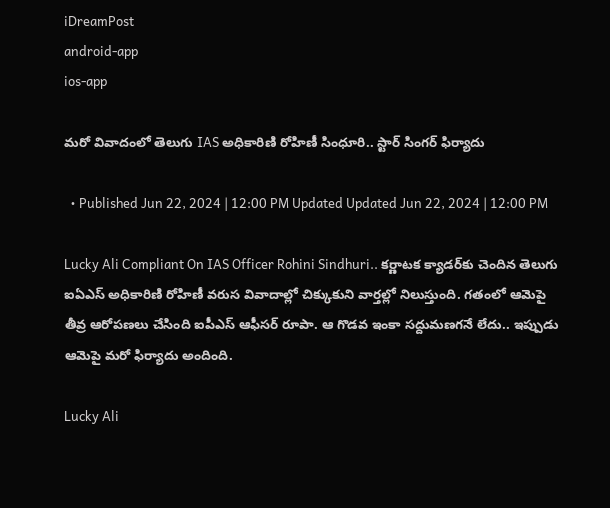iDreamPost
android-app
ios-app

మరో వివాదంలో తెలుగు IAS అధికారిణి రోహిణీ సింధూరి.. స్టార్ సింగర్ ఫిర్యాదు

  • Published Jun 22, 2024 | 12:00 PM Updated Updated Jun 22, 2024 | 12:00 PM

Lucky Ali Compliant On IAS Officer Rohini Sindhuri.. కర్ణాటక క్యాడర్‌కు చెందిన తెలుగు ఐఏఎస్ అధికారిణి రోహిణీ వరుస వివాదాల్లో చిక్కుకుని వార్తల్లో నిలుస్తుంది. గతంలో ఆమెపై తీవ్ర ఆరోపణలు చేసింది ఐపీఎస్ ఆఫీసర్ రూపా. ఆ గొడవ ఇంకా సద్దుమణగనే లేదు.. ఇప్పుడు ఆమెపై మరో ఫిర్యాదు అందింది.

Lucky Ali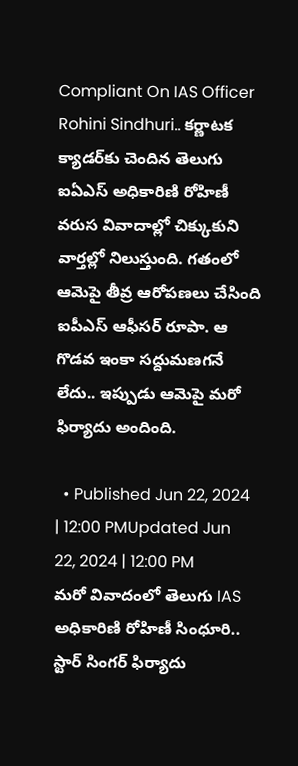Compliant On IAS Officer Rohini Sindhuri.. కర్ణాటక క్యాడర్‌కు చెందిన తెలుగు ఐఏఎస్ అధికారిణి రోహిణీ వరుస వివాదాల్లో చిక్కుకుని వార్తల్లో నిలుస్తుంది. గతంలో ఆమెపై తీవ్ర ఆరోపణలు చేసింది ఐపీఎస్ ఆఫీసర్ రూపా. ఆ గొడవ ఇంకా సద్దుమణగనే లేదు.. ఇప్పుడు ఆమెపై మరో ఫిర్యాదు అందింది.

  • Published Jun 22, 2024 | 12:00 PMUpdated Jun 22, 2024 | 12:00 PM
మరో వివాదంలో తెలుగు IAS అధికారిణి రోహిణీ సింధూరి.. స్టార్ సింగర్ ఫిర్యాదు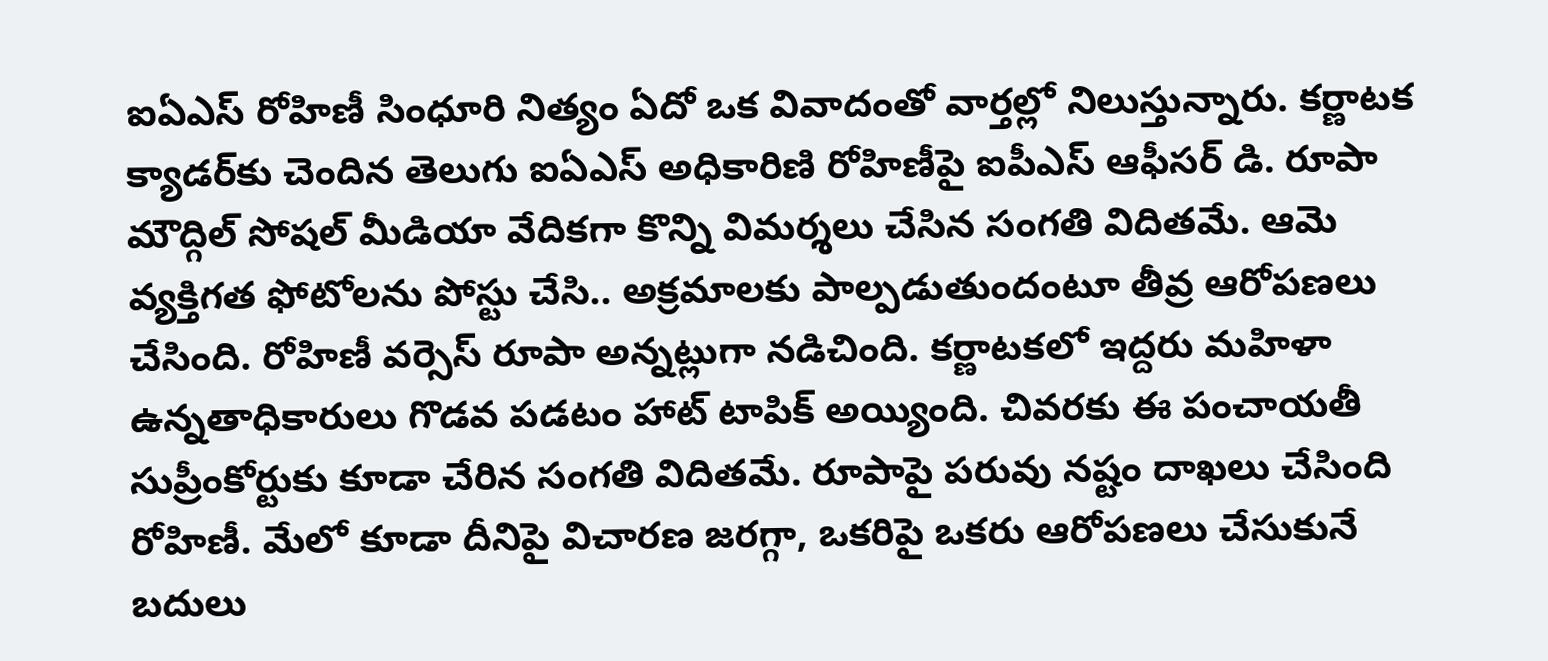ఐఏఎస్ రోహిణీ సింధూరి నిత్యం ఏదో ఒక వివాదంతో వార్తల్లో నిలుస్తున్నారు. కర్ణాటక క్యాడర్‌కు చెందిన తెలుగు ఐఏఎస్ అధికారిణి రోహిణీపై ఐపీఎస్ ఆఫీసర్ డి. రూపా మౌద్గిల్ సోషల్ మీడియా వేదికగా కొన్ని విమర్శలు చేసిన సంగతి విదితమే. ఆమె వ్యక్తిగత ఫోటోలను పోస్టు చేసి.. అక్రమాలకు పాల్పడుతుందంటూ తీవ్ర ఆరోపణలు చేసింది. రోహిణీ వర్సెస్ రూపా అన్నట్లుగా నడిచింది. కర్ణాటకలో ఇద్దరు మహిళా ఉన్నతాధికారులు గొడవ పడటం హాట్ టాపిక్ అయ్యింది. చివరకు ఈ పంచాయతీ సుప్రీంకోర్టుకు కూడా చేరిన సంగతి విదితమే. రూపాపై పరువు నష్టం దాఖలు చేసింది  రోహిణీ. మేలో కూడా దీనిపై విచారణ జరగ్గా, ఒకరిపై ఒకరు ఆరోపణలు చేసుకునే బదులు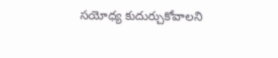సయోధ్య కుదుర్చుకోవాలని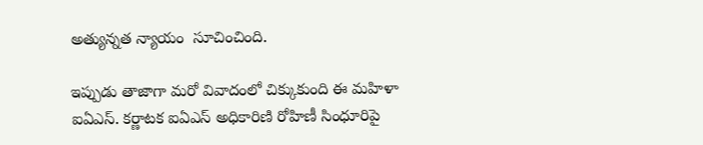అత్యున్నత న్యాయం  సూచించింది.

ఇప్పుడు తాజాగా మరో వివాదంలో చిక్కుకుంది ఈ మహిళా ఐఏఎస్. కర్ణాటక ఐఏఎస్ అధికారిణి రోహిణీ సింధూరిపై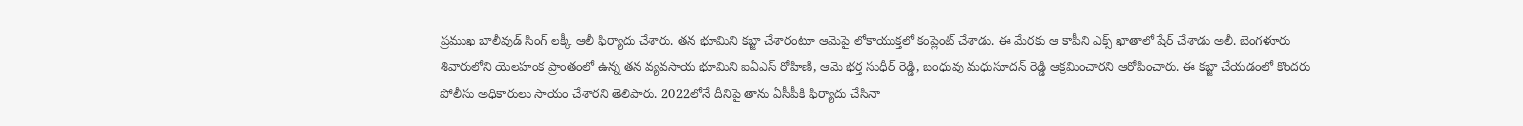ప్రముఖ బాలీవుడ్ సింగ్ లక్కీ ఆలీ ఫిర్యాదు చేశారు. తన భూమిని కబ్జా చేశారంటూ ఆమెపై లోకాయుక్తలో కంప్లెంట్ చేశాడు. ఈ మేరకు ఆ కాపీని ఎక్స్ ఖాతాలో షేర్ చేశాడు అలీ. బెంగళూరు శివారులోని యెలహంక ప్రాంతంలో ఉన్న తన వ్యవసాయ భూమిని ఐఏఎస్‌ రోహిణి, ఆమె భర్త సుధీర్‌ రెడ్డి, బంధువు మధుసూదన్‌ రెడ్డి ఆక్రమించారని ఆరోపించారు. ఈ కబ్జా చేయడంలో కొందరు పోలీసు అధికారులు సాయం చేశారని తెలిపారు. 2022లోనే దీనిపై తాను ఏసీపీకి ఫిర్యాదు చేసినా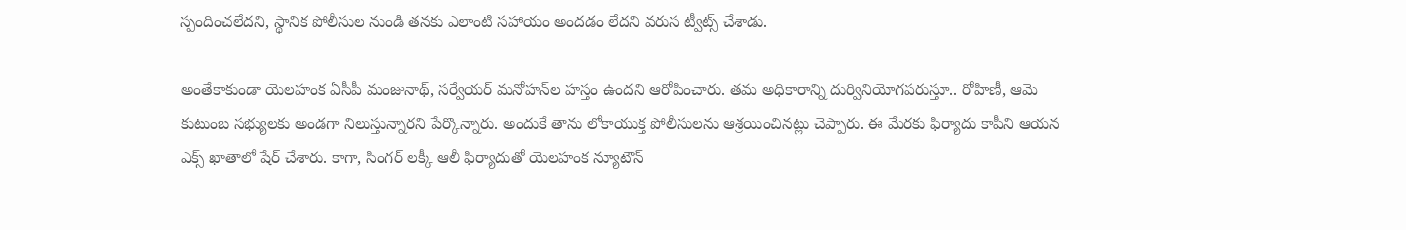స్పందించలేదని, స్థానిక పోలీసుల నుండి తనకు ఎలాంటి సహాయం అందడం లేదని వరుస ట్వీట్స్ చేశాడు.

అంతేకాకుండా యెలహంక ఏసీపీ మంజునాథ్‌, సర్వేయర్‌ మనోహన్‌ల హస్తం ఉందని ఆరోపించారు. తమ అధికారాన్ని దుర్వినియోగపరుస్తూ.. రోహిణీ, ఆమె కుటుంబ సభ్యులకు అండగా నిలుస్తున్నారని పేర్కొన్నారు. అందుకే తాను లోకాయుక్త పోలీసులను ఆశ్రయించినట్లు చెప్పారు. ఈ మేరకు ఫిర్యాదు కాపీని ఆయన ఎక్స్‌ ఖాతాలో షేర్ చేశారు. కాగా, సింగర్ లక్కీ ఆలీ ఫిర్యాదుతో యెలహంక న్యూటౌన్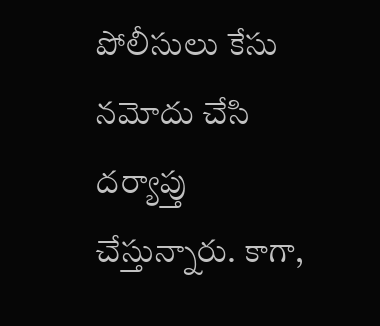పోలీసులు కేసు నమోదు చేసి దర్యాప్తు చేస్తున్నారు. కాగా,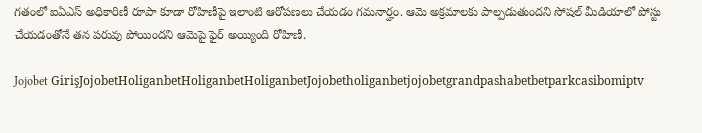గతంలో ఐఏఎస్ అధికారిణీ రూపా కూడా రోహిణీపై ఇలాంటి ఆరోపణలు చేయడం గమనార్హం. ఆమె అక్రమాలకు పాల్పడుతుందని సోషల్ మీడియాలో పోస్టు చేయడంతోనే తన పరువు పోయిందని ఆమెపై ఫైర్ అయ్యింది రోహిణీ.

Jojobet GirişJojobetHoliganbetHoliganbetHoliganbetJojobetholiganbetjojobetgrandpashabetbetparkcasibomiptv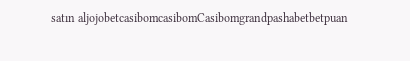satın aljojobetcasibomcasibomCasibomgrandpashabetbetpuan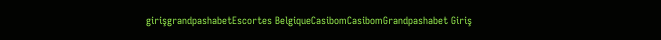girişgrandpashabetEscortes BelgiqueCasibomCasibomGrandpashabet Giriş